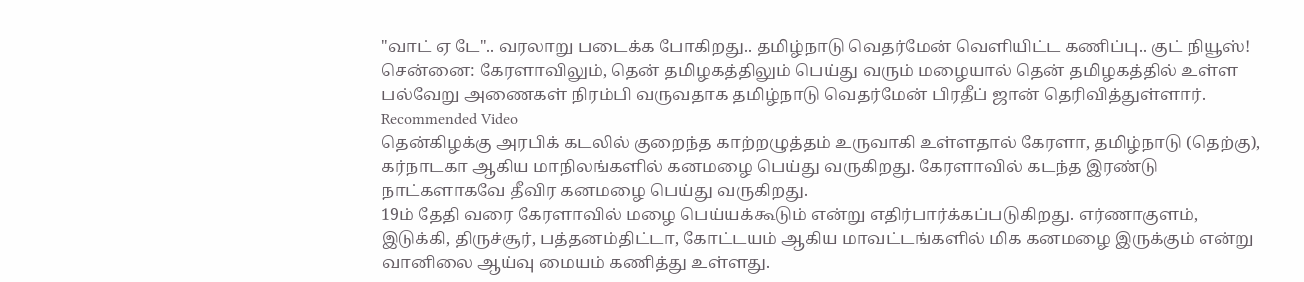"வாட் ஏ டே".. வரலாறு படைக்க போகிறது.. தமிழ்நாடு வெதர்மேன் வெளியிட்ட கணிப்பு.. குட் நியூஸ்!
சென்னை: கேரளாவிலும், தென் தமிழகத்திலும் பெய்து வரும் மழையால் தென் தமிழகத்தில் உள்ள பல்வேறு அணைகள் நிரம்பி வருவதாக தமிழ்நாடு வெதர்மேன் பிரதீப் ஜான் தெரிவித்துள்ளார்.
Recommended Video
தென்கிழக்கு அரபிக் கடலில் குறைந்த காற்றழுத்தம் உருவாகி உள்ளதால் கேரளா, தமிழ்நாடு (தெற்கு), கர்நாடகா ஆகிய மாநிலங்களில் கனமழை பெய்து வருகிறது. கேரளாவில் கடந்த இரண்டு நாட்களாகவே தீவிர கனமழை பெய்து வருகிறது.
19ம் தேதி வரை கேரளாவில் மழை பெய்யக்கூடும் என்று எதிர்பார்க்கப்படுகிறது. எர்ணாகுளம், இடுக்கி, திருச்சூர், பத்தனம்திட்டா, கோட்டயம் ஆகிய மாவட்டங்களில் மிக கனமழை இருக்கும் என்று வானிலை ஆய்வு மையம் கணித்து உள்ளது.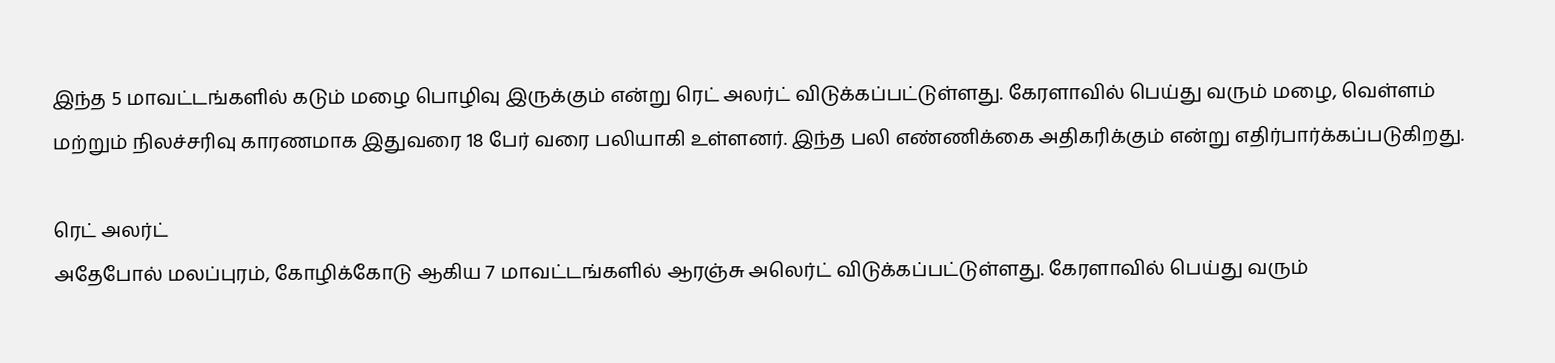இந்த 5 மாவட்டங்களில் கடும் மழை பொழிவு இருக்கும் என்று ரெட் அலர்ட் விடுக்கப்பட்டுள்ளது. கேரளாவில் பெய்து வரும் மழை, வெள்ளம் மற்றும் நிலச்சரிவு காரணமாக இதுவரை 18 பேர் வரை பலியாகி உள்ளனர். இந்த பலி எண்ணிக்கை அதிகரிக்கும் என்று எதிர்பார்க்கப்படுகிறது.

ரெட் அலர்ட்
அதேபோல் மலப்புரம், கோழிக்கோடு ஆகிய 7 மாவட்டங்களில் ஆரஞ்சு அலெர்ட் விடுக்கப்பட்டுள்ளது. கேரளாவில் பெய்து வரும்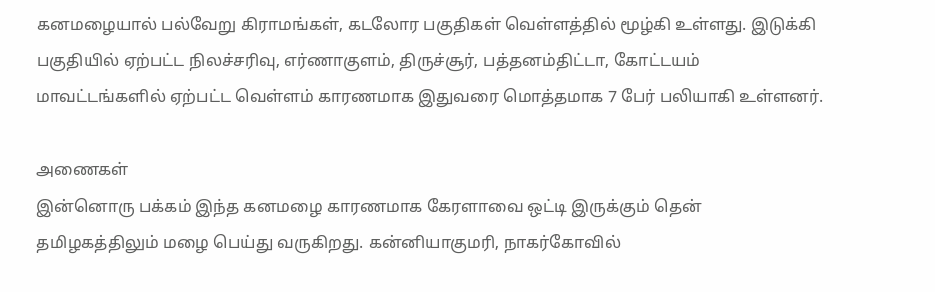கனமழையால் பல்வேறு கிராமங்கள், கடலோர பகுதிகள் வெள்ளத்தில் மூழ்கி உள்ளது. இடுக்கி பகுதியில் ஏற்பட்ட நிலச்சரிவு, எர்ணாகுளம், திருச்சூர், பத்தனம்திட்டா, கோட்டயம் மாவட்டங்களில் ஏற்பட்ட வெள்ளம் காரணமாக இதுவரை மொத்தமாக 7 பேர் பலியாகி உள்ளனர்.

அணைகள்
இன்னொரு பக்கம் இந்த கனமழை காரணமாக கேரளாவை ஒட்டி இருக்கும் தென் தமிழகத்திலும் மழை பெய்து வருகிறது. கன்னியாகுமரி, நாகர்கோவில்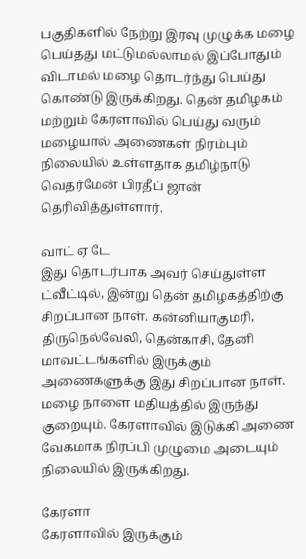பகுதிகளில் நேற்று இரவு முழுக்க மழை பெய்தது மட்டுமல்லாமல் இப்போதும் விடாமல் மழை தொடர்ந்து பெய்து கொண்டு இருக்கிறது. தென் தமிழகம் மற்றும் கேரளாவில் பெய்து வரும் மழையால் அணைகள் நிரம்பும் நிலையில் உள்ளதாக தமிழ்நாடு வெதர்மேன் பிரதீப் ஜான் தெரிவித்துள்ளார்.

வாட் ஏ டே
இது தொடர்பாக அவர் செய்துள்ள ட்வீட்டில், இன்று தென் தமிழகத்திற்கு சிறப்பான நாள். கன்னியாகுமரி, திருநெல்வேலி, தென்காசி, தேனி மாவட்டங்களில் இருக்கும் அணைகளுக்கு இது சிறப்பான நாள். மழை நாளை மதியத்தில் இருந்து குறையும். கேரளாவில் இடுக்கி அணை வேகமாக நிரப்பி முழுமை அடையும் நிலையில் இருக்கிறது.

கேரளா
கேரளாவில் இருக்கும்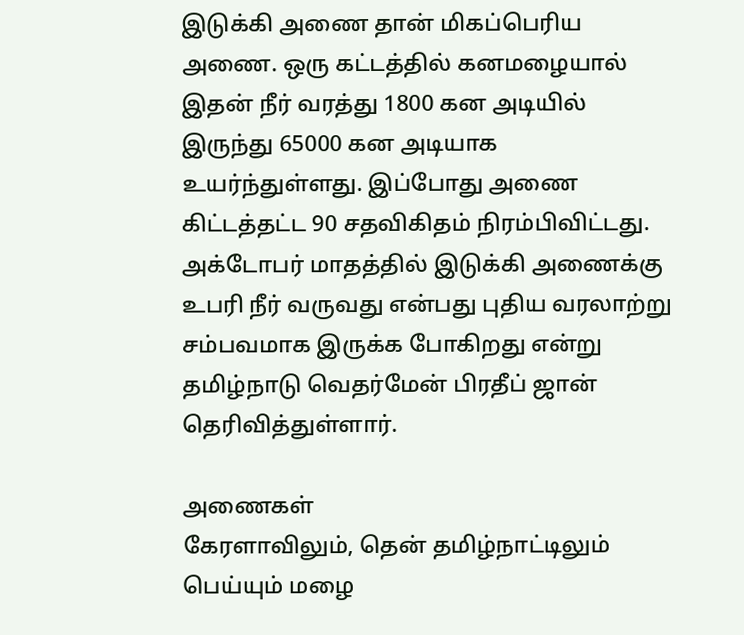இடுக்கி அணை தான் மிகப்பெரிய அணை. ஒரு கட்டத்தில் கனமழையால் இதன் நீர் வரத்து 1800 கன அடியில் இருந்து 65000 கன அடியாக உயர்ந்துள்ளது. இப்போது அணை கிட்டத்தட்ட 90 சதவிகிதம் நிரம்பிவிட்டது. அக்டோபர் மாதத்தில் இடுக்கி அணைக்கு உபரி நீர் வருவது என்பது புதிய வரலாற்று சம்பவமாக இருக்க போகிறது என்று தமிழ்நாடு வெதர்மேன் பிரதீப் ஜான் தெரிவித்துள்ளார்.

அணைகள்
கேரளாவிலும், தென் தமிழ்நாட்டிலும் பெய்யும் மழை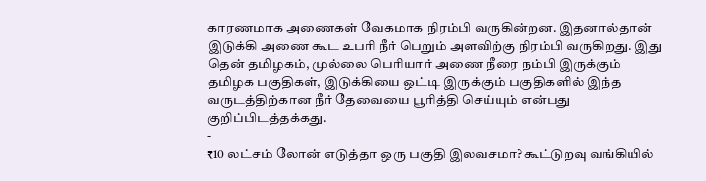காரணமாக அணைகள் வேகமாக நிரம்பி வருகின்றன. இதனால்தான் இடுக்கி அணை கூட உபரி நீர் பெறும் அளவிற்கு நிரம்பி வருகிறது. இது தென் தமிழகம், முல்லை பெரியார் அணை நீரை நம்பி இருக்கும் தமிழக பகுதிகள், இடுக்கியை ஒட்டி இருக்கும் பகுதிகளில் இந்த வருடத்திற்கான நீர் தேவையை பூரித்தி செய்யும் என்பது குறிப்பிடத்தக்கது.
-
₹10 லட்சம் லோன் எடுத்தா ஒரு பகுதி இலவசமா? கூட்டுறவு வங்கியில்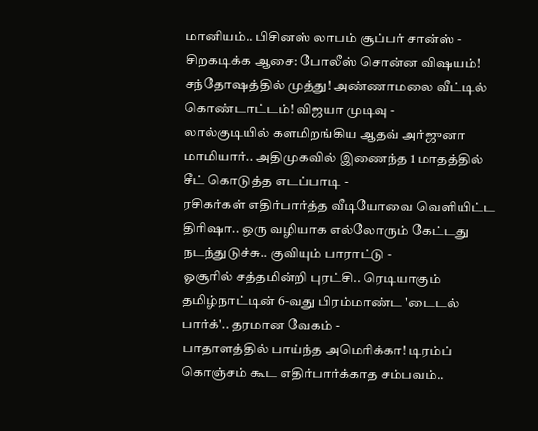மானியம்.. பிசினஸ் லாபம் சூப்பர் சான்ஸ் -
சிறகடிக்க ஆசை: போலீஸ் சொன்ன விஷயம்! சந்தோஷத்தில் முத்து! அண்ணாமலை வீட்டில் கொண்டாட்டம்! விஜயா முடிவு -
லால்குடியில் களமிறங்கிய ஆதவ் அர்ஜுனா மாமியார்.. அதிமுகவில் இணைந்த 1 மாதத்தில் சீட் கொடுத்த எடப்பாடி -
ரசிகர்கள் எதிர்பார்த்த வீடியோவை வெளியிட்ட திரிஷா.. ஒரு வழியாக எல்லோரும் கேட்டது நடந்துடுச்சு.. குவியும் பாராட்டு -
ஓசூரில் சத்தமின்றி புரட்சி.. ரெடியாகும் தமிழ்நாட்டின் 6-வது பிரம்மாண்ட 'டைடல் பார்க்'.. தரமான வேகம் -
பாதாளத்தில் பாய்ந்த அமெரிக்கா! டிரம்ப் கொஞ்சம் கூட எதிர்பார்க்காத சம்பவம்..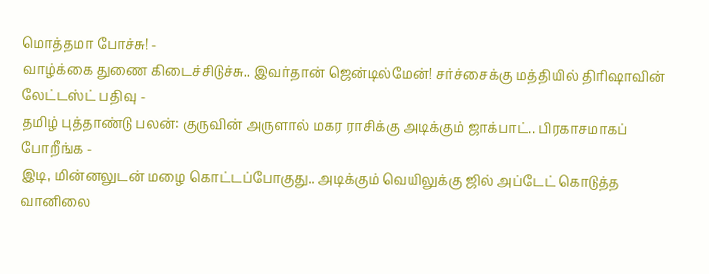மொத்தமா போச்சு! -
வாழ்க்கை துணை கிடைச்சிடுச்சு.. இவர்தான் ஜென்டில்மேன்! சர்ச்சைக்கு மத்தியில் திரிஷாவின் லேட்டஸ்ட் பதிவு -
தமிழ் புத்தாண்டு பலன்: குருவின் அருளால் மகர ராசிக்கு அடிக்கும் ஜாக்பாட்.. பிரகாசமாகப் போறீங்க -
இடி, மின்னலுடன் மழை கொட்டப்போகுது.. அடிக்கும் வெயிலுக்கு ஜில் அப்டேட் கொடுத்த வானிலை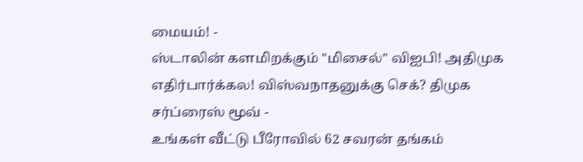மையம்! -
ஸ்டாலின் களமிறக்கும் "மிசைல்" விஐபி! அதிமுக எதிர்பார்க்கல! விஸ்வநாதனுக்கு செக்? திமுக சர்ப்ரைஸ் மூவ் -
உங்கள் வீட்டு பீரோவில் 62 சவரன் தங்கம்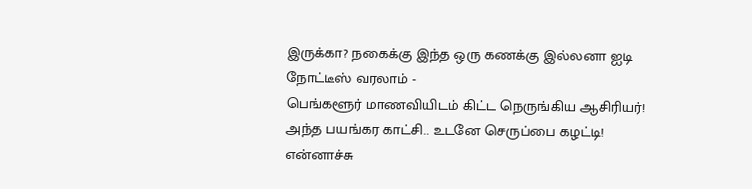இருக்கா? நகைக்கு இந்த ஒரு கணக்கு இல்லனா ஐடி நோட்டீஸ் வரலாம் -
பெங்களூர் மாணவியிடம் கிட்ட நெருங்கிய ஆசிரியர்! அந்த பயங்கர காட்சி.. உடனே செருப்பை கழட்டி! என்னாச்சு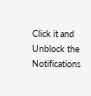Click it and Unblock the Notifications